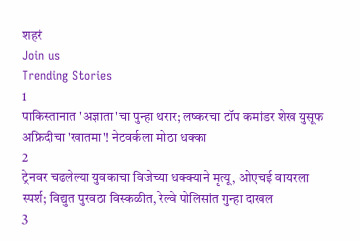शहरं
Join us
Trending Stories
1
पाकिस्तानात 'अज्ञाता'चा पुन्हा थरार; लष्करचा टॉप कमांडर शेख युसूफ अफ्रिदीचा 'खातमा'! नेटवर्कला मोठा धक्का
2
ट्रेनवर चढलेल्या युवकाचा विजेच्या धक्क्याने मृत्यू, ओएचई वायरला स्पर्श; विद्युत पुरवठा विस्कळीत, रेल्वे पोलिसांत गुन्हा दाखल
3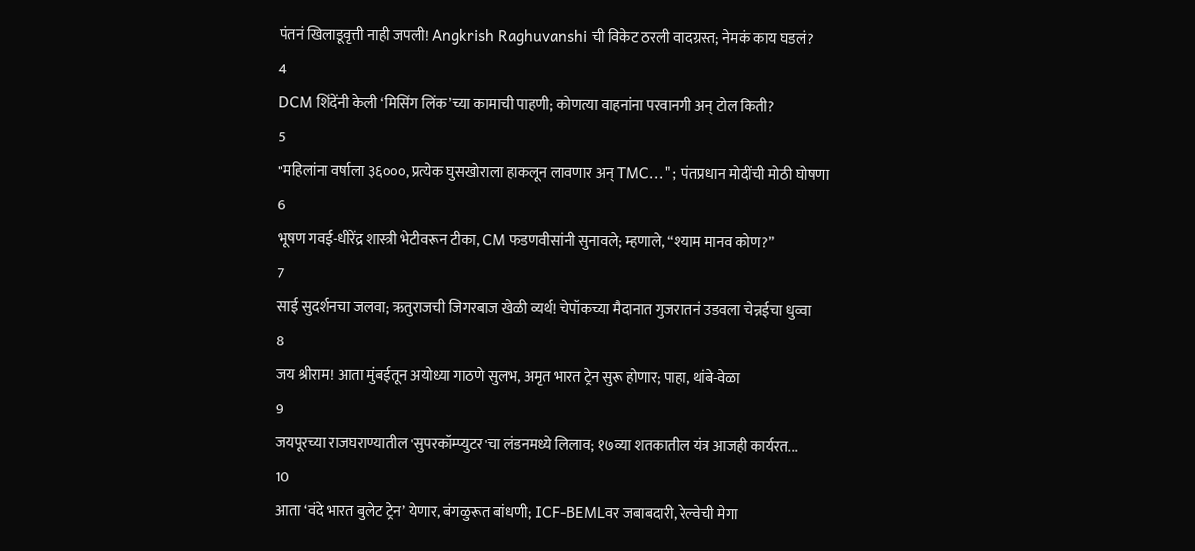पंतनं खिलाडूवृत्ती नाही जपली! Angkrish Raghuvanshi ची विकेट ठरली वादग्रस्त; नेमकं काय घडलं?
4
DCM शिंदेंनी केली ‘मिसिंग लिंक’च्या कामाची पाहणी; कोणत्या वाहनांना परवानगी अन् टोल किती?
5
"महिलांना वर्षाला ३६०००, प्रत्येक घुसखोराला हाकलून लावणार अन् TMC..."; पंतप्रधान मोदींची मोठी घोषणा
6
भूषण गवई-धीरेंद्र शास्त्री भेटीवरून टीका, CM फडणवीसांनी सुनावले; म्हणाले, “श्याम मानव कोण?”
7
साई सुदर्शनचा जलवा; ऋतुराजची जिगरबाज खेळी व्यर्थ! चेपॉकच्या मैदानात गुजरातनं उडवला चेन्नईचा धुव्वा
8
जय श्रीराम! आता मुंबईतून अयोध्या गाठणे सुलभ, अमृत भारत ट्रेन सुरू होणार; पाहा, थांबे-वेळा
9
जयपूरच्या राजघराण्यातील 'सुपरकॉम्प्युटर'चा लंडनमध्ये लिलाव; १७व्या शतकातील यंत्र आजही कार्यरत...
10
आता ‘वंदे भारत बुलेट ट्रेन’ येणार, बंगळुरूत बांधणी; ICF-BEMLवर जबाबदारी, रेल्वेची मेगा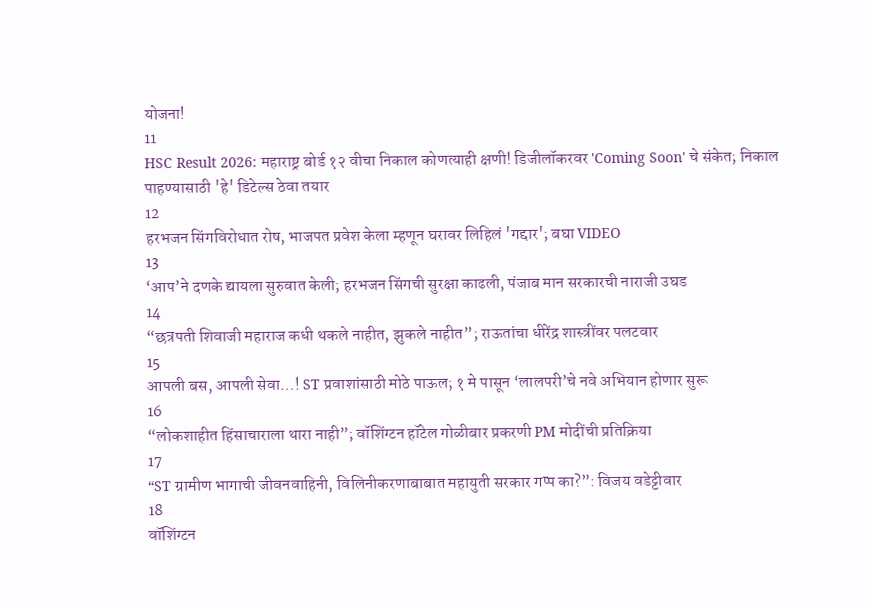योजना!
11
HSC Result 2026: महाराष्ट्र बोर्ड १२ वीचा निकाल कोणत्याही क्षणी! डिजीलॉकरवर 'Coming Soon' चे संकेत; निकाल पाहण्यासाठी 'हे' डिटेल्स ठेवा तयार
12
हरभजन सिंगविरोधात रोष, भाजपत प्रवेश केला म्हणून घरावर लिहिलं 'गद्दार'; बघा VIDEO
13
‘आप’ने दणके द्यायला सुरुवात केली; हरभजन सिंगची सुरक्षा काढली, पंजाब मान सरकारची नाराजी उघड
14
“छत्रपती शिवाजी महाराज कधी थकले नाहीत, झुकले नाहीत”; राऊतांचा धीरेंद्र शास्त्रींवर पलटवार
15
आपली बस, आपली सेवा…! ST प्रवाशांसाठी मोठे पाऊल; १ मे पासून ‘लालपरी’चे नवे अभियान होणार सुरू
16
“लोकशाहीत हिंसाचाराला थारा नाही”; वॉशिंग्टन हॉटेल गोळीबार प्रकरणी PM मोदींची प्रतिक्रिया
17
“ST ग्रामीण भागाची जीवनवाहिनी, विलिनीकरणाबाबात महायुती सरकार गप्प का?”: विजय वडेट्टीवार
18
वॉशिंग्टन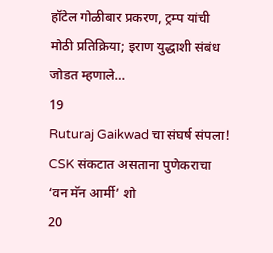हॉटेल गोळीबार प्रकरण, ट्रम्प यांची मोठी प्रतिक्रिया; इराण युद्धाशी संबंध जोडत म्हणाले…
19
Ruturaj Gaikwad चा संघर्ष संपला! CSK संकटात असताना पुणेकराचा ‘वन मॅन आर्मी’ शो
20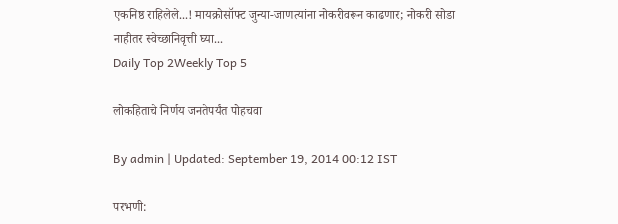एकनिष्ठ राहिलेले...! मायक्रोसॉफ्ट जुन्या-जाणत्यांना नोकरीवरून काढणार; नोकरी सोडा नाहीतर स्वेच्छानिवृत्ती घ्या...
Daily Top 2Weekly Top 5

लोकहिताचे निर्णय जनतेपर्यंत पोहचवा

By admin | Updated: September 19, 2014 00:12 IST

परभणी: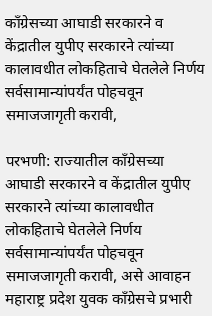काँग्रेसच्या आघाडी सरकारने व केंद्रातील युपीए सरकारने त्यांच्या कालावधीत लोकहिताचे घेतलेले निर्णय सर्वसामान्यांपर्यंत पोहचवून समाजजागृती करावी,

परभणी: राज्यातील काँग्रेसच्या आघाडी सरकारने व केंद्रातील युपीए सरकारने त्यांच्या कालावधीत लोकहिताचे घेतलेले निर्णय सर्वसामान्यांपर्यंत पोहचवून समाजजागृती करावी, असे आवाहन महाराष्ट्र प्रदेश युवक काँग्रेसचे प्रभारी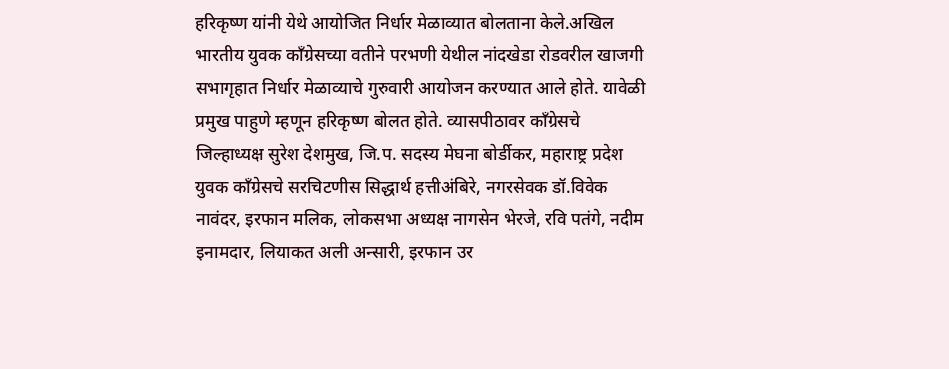हरिकृष्ण यांनी येथे आयोजित निर्धार मेळाव्यात बोलताना केले.अखिल भारतीय युवक काँग्रेसच्या वतीने परभणी येथील नांदखेडा रोडवरील खाजगी सभागृहात निर्धार मेळाव्याचे गुरुवारी आयोजन करण्यात आले होते. यावेळी प्रमुख पाहुणे म्हणून हरिकृष्ण बोलत होते. व्यासपीठावर काँग्रेसचे जिल्हाध्यक्ष सुरेश देशमुख, जि.प. सदस्य मेघना बोर्डीकर, महाराष्ट्र प्रदेश युवक काँग्रेसचे सरचिटणीस सिद्धार्थ हत्तीअंबिरे, नगरसेवक डॉ.विवेक नावंदर, इरफान मलिक, लोकसभा अध्यक्ष नागसेन भेरजे, रवि पतंगे, नदीम इनामदार, लियाकत अली अन्सारी, इरफान उर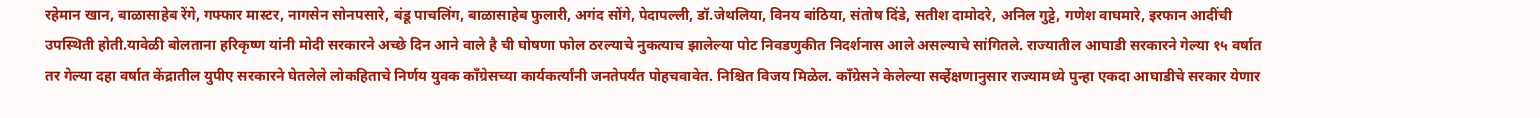रहेमान खान, बाळासाहेब रेंगे, गफ्फार मास्टर, नागसेन सोनपसारे, बंडू पाचलिंग, बाळासाहेब फुलारी, अगंद सोंगे, पेदापल्ली, डॉ.जेथलिया, विनय बांठिया, संतोष दिंडे, सतीश दामोदरे, अनिल गुट्टे, गणेश वाघमारे, इरफान आदींची उपस्थिती होती.यावेळी बोलताना हरिकृष्ण यांनी मोदी सरकारने अच्छे दिन आने वाले है ची घोषणा फोल ठरल्याचे नुकत्याच झालेल्या पोट निवडणुकीत निदर्शनास आले असल्याचे सांगितले. राज्यातील आघाडी सरकारने गेल्या १५ वर्षात तर गेल्या दहा वर्षात केंद्रातील युपीए सरकारने घेतलेले लोकहिताचे निर्णय युवक काँग्रेसच्या कार्यकर्त्यांनी जनतेपर्यंत पोहचवावेत. निश्चित विजय मिळेल. काँग्रेसने केलेल्या सर्व्हेक्षणानुसार राज्यामध्ये पुन्हा एकदा आघाडीचे सरकार येणार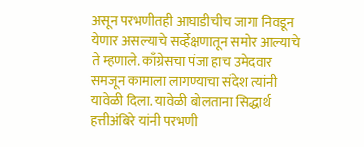असून परभणीतही आघाडीचीच जागा निवडून येणार असल्याचे सर्व्हेक्षणातून समोर आल्याचे ते म्हणाले. काँग्रेसचा पंजा हाच उमेदवार समजून कामाला लागण्याचा संदेश त्यांनी यावेळी दिला. यावेळी बोलताना सिद्धार्थ हत्तीअंबिरे यांनी परभणी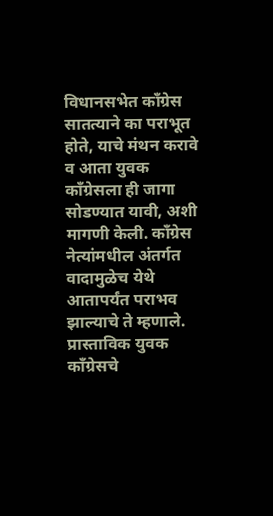विधानसभेत काँग्रेस सातत्याने का पराभूत होते, याचे मंथन करावे व आता युवक काँग्रेसला ही जागा सोडण्यात यावी, अशी मागणी केली. काँग्रेस नेत्यांमधील अंतर्गत वादामुळेच येथे आतापर्यंत पराभव झाल्याचे ते म्हणाले. प्रास्ताविक युवक काँग्रेसचे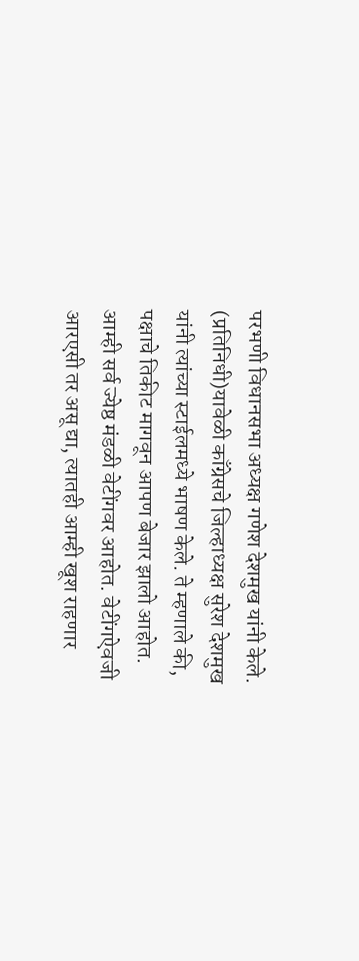परभणी विधानसभा अध्यक्ष गणेश देशमुख यांनी केले. (प्रतिनिधी)यावेळी काँग्रेसचे जिल्हाध्यक्ष सुरेश देशमुख यांनी त्यांच्या स्टाईलमध्ये भाषण केले. ते म्हणाले की, पक्षाचे तिकीट मागवून आपण बेजार झालो आहोत. आम्ही सर्व ज्येष्ठ मंडळी वेटींगवर आहोत. वेटींगऐवजी आरएसी तर असू द्या, त्यातही आम्ही खूश राहणार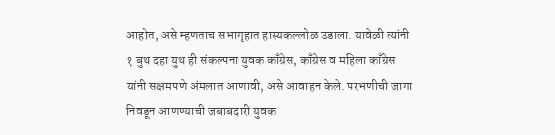आहोत, असे म्हणताच सभागृहात हास्यकल्लोळ उडाला. यावेळी त्यांनी १ बुथ दहा युथ ही संकल्पना युवक काँग्रेस, काँग्रेस व महिला काँग्रेस यांनी सक्षमपणे अंमलात आणावी, असे आवाहन केले. परभणीची जागा निवडून आणण्याची जबाबदारी युवक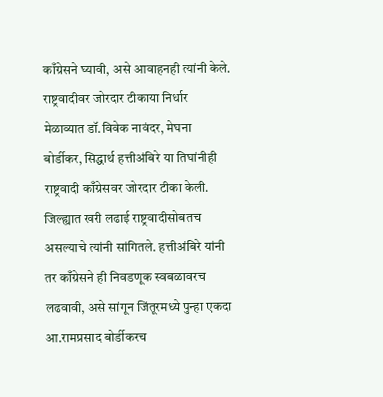काँग्रेसने घ्यावी, असे आवाहनही त्यांनी केले. राष्ट्रवादीवर जोरदार टीकाया निर्धार मेळाव्यात डॉ.विवेक नावंदर, मेघना बोर्डीकर, सिद्धार्थ हत्तीअंबिरे या तिघांनीही राष्ट्रवादी काँग्रेसवर जोरदार टीका केली. जिल्ह्यात खरी लढाई राष्ट्रवादीसोबतच असल्याचे त्यांनी सांगितले. हत्तीअंबिरे यांनी तर काँग्रेसने ही निवडणूक स्वबळावरच लढवावी, असे सांगून जिंतूरमध्ये पुन्हा एकदा आ.रामप्रसाद बोर्डीकरच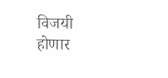विजयी होणार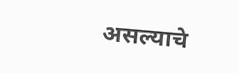असल्याचे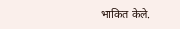भाकित केले.